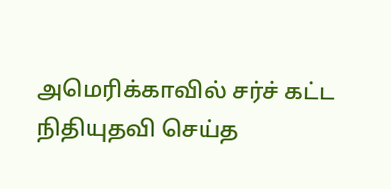அமெரிக்காவில் சர்ச் கட்ட நிதியுதவி செய்த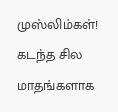முஸ்லிம்கள்!
கடந்த சில மாதங்களாக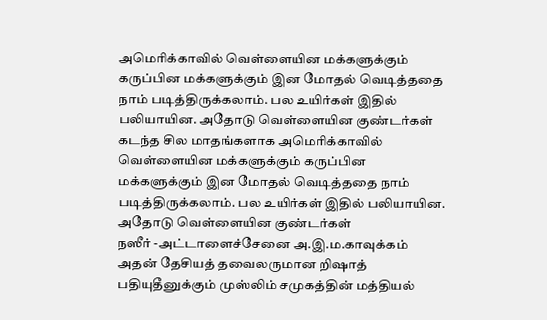அமெரிக்காவில் வெள்ளையின மக்களுக்கும் கருப்பின மக்களுக்கும் இன மோதல் வெடித்ததை நாம் படித்திருக்கலாம். பல உயிர்கள் இதில் பலியாயின. அதோடு வெள்ளையின குண்டர்கள்
கடந்த சில மாதங்களாக அமெரிக்காவில் வெள்ளையின மக்களுக்கும் கருப்பின மக்களுக்கும் இன மோதல் வெடித்ததை நாம் படித்திருக்கலாம். பல உயிர்கள் இதில் பலியாயின. அதோடு வெள்ளையின குண்டர்கள்
நஸீர் -அட்டாளைச்சேனை அ.இ.ம.காவுக்கம் அதன் தேசியத் தவைலருமான றிஷாத் பதியுதீனுக்கும் முஸ்லிம் சமுகத்தின் மத்தியல்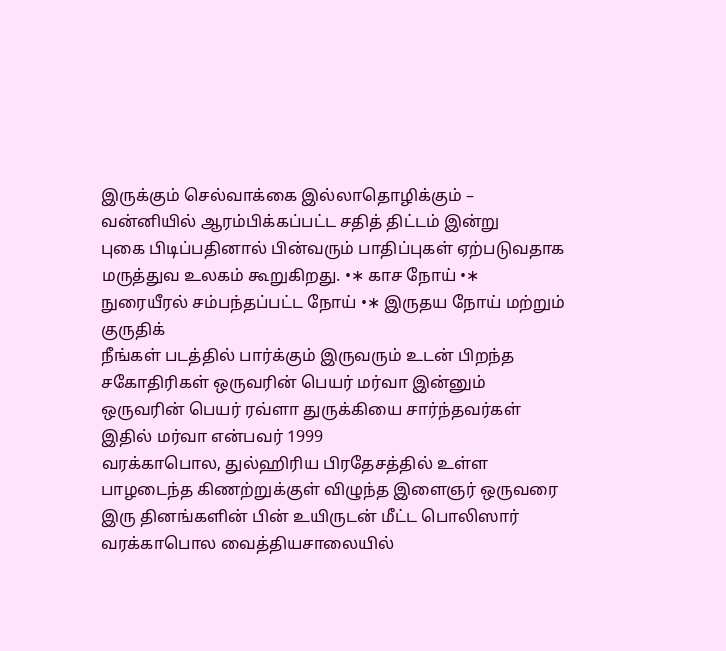இருக்கும் செல்வாக்கை இல்லாதொழிக்கும் – வன்னியில் ஆரம்பிக்கப்பட்ட சதித் திட்டம் இன்று
புகை பிடிப்பதினால் பின்வரும் பாதிப்புகள் ஏற்படுவதாக மருத்துவ உலகம் கூறுகிறது. •∗ காச நோய் •∗ நுரையீரல் சம்பந்தப்பட்ட நோய் •∗ இருதய நோய் மற்றும் குருதிக்
நீங்கள் படத்தில் பார்க்கும் இருவரும் உடன் பிறந்த சகோதிரிகள் ஒருவரின் பெயர் மர்வா இன்னும் ஒருவரின் பெயர் ரவ்ளா துருக்கியை சார்ந்தவர்கள் இதில் மர்வா என்பவர் 1999
வரக்காபொல, துல்ஹிரிய பிரதேசத்தில் உள்ள பாழடைந்த கிணற்றுக்குள் விழுந்த இளைஞர் ஒருவரை இரு தினங்களின் பின் உயிருடன் மீட்ட பொலிஸார் வரக்காபொல வைத்தியசாலையில்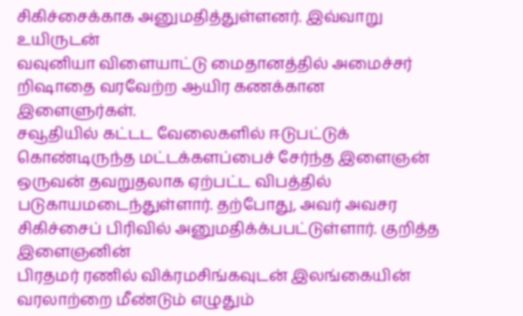சிகிச்சைக்காக அனுமதித்துள்ளனர். இவ்வாறு உயிருடன்
வவுனியா விளையாட்டு மைதானத்தில் அமைச்சர் றிஷாதை வரவேற்ற ஆயிர கணக்கான இளைளுர்கள்.
சவூதியில் கட்டட வேலைகளில் ஈடுபட்டுக் கொண்டிருந்த மட்டக்களப்பைச் சேர்ந்த இளைஞன் ஒருவன் தவறுதலாக ஏற்பட்ட விபத்தில் படுகாயமடைந்துள்ளார். தற்போது, அவர் அவசர சிகிச்சைப் பிரிவில் அனுமதிக்க்பபட்டுள்ளார். குறித்த இளைஞனின்
பிரதமர் ரணில் விக்ரமசிங்கவுடன் இலங்கையின் வரலாற்றை மீண்டும் எழுதும்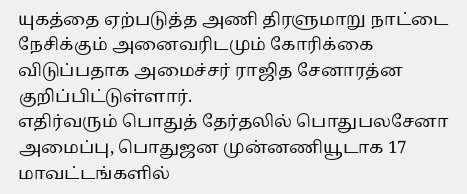யுகத்தை ஏற்படுத்த அணி திரளுமாறு நாட்டை நேசிக்கும் அனைவரிடமும் கோரிக்கை விடுப்பதாக அமைச்சர் ராஜித சேனாரத்ன குறிப்பிட்டுள்ளார்.
எதிர்வரும் பொதுத் தேர்தலில் பொதுபலசேனா அமைப்பு, பொதுஜன முன்னணியூடாக 17 மாவட்டங்களில்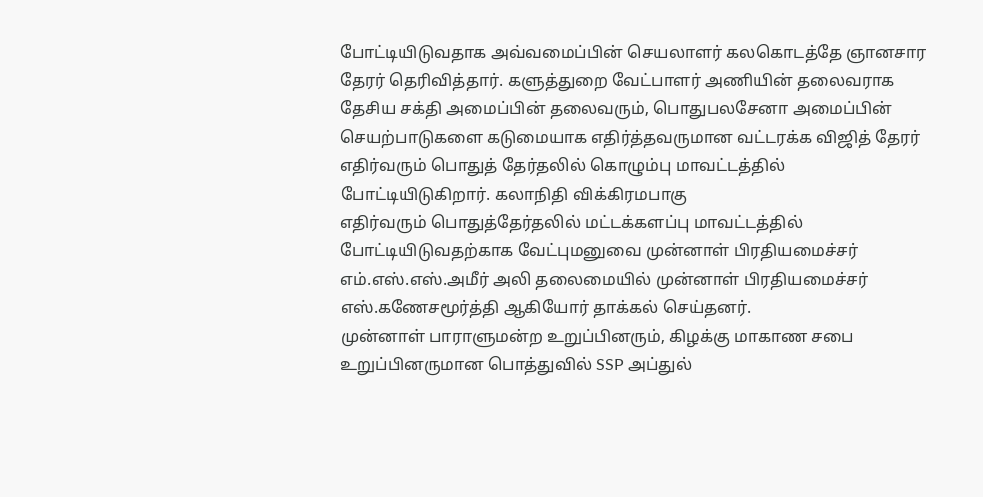போட்டியிடுவதாக அவ்வமைப்பின் செயலாளர் கலகொடத்தே ஞானசார தேரர் தெரிவித்தார். களுத்துறை வேட்பாளர் அணியின் தலைவராக
தேசிய சக்தி அமைப்பின் தலைவரும், பொதுபலசேனா அமைப்பின் செயற்பாடுகளை கடுமையாக எதிர்த்தவருமான வட்டரக்க விஜித் தேரர் எதிர்வரும் பொதுத் தேர்தலில் கொழும்பு மாவட்டத்தில் போட்டியிடுகிறார். கலாநிதி விக்கிரமபாகு
எதிர்வரும் பொதுத்தேர்தலில் மட்டக்களப்பு மாவட்டத்தில் போட்டியிடுவதற்காக வேட்புமனுவை முன்னாள் பிரதியமைச்சர் எம்.எஸ்.எஸ்.அமீர் அலி தலைமையில் முன்னாள் பிரதியமைச்சர் எஸ்.கணேசமூர்த்தி ஆகியோர் தாக்கல் செய்தனர்.
முன்னாள் பாராளுமன்ற உறுப்பினரும், கிழக்கு மாகாண சபை உறுப்பினருமான பொத்துவில் SSP அப்துல்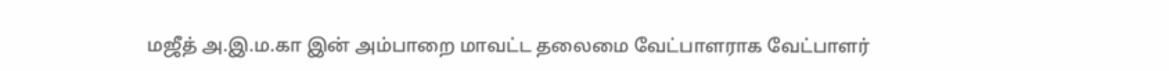மஜீத் அ.இ.ம.கா இன் அம்பாறை மாவட்ட தலைமை வேட்பாளராக வேட்பாளர்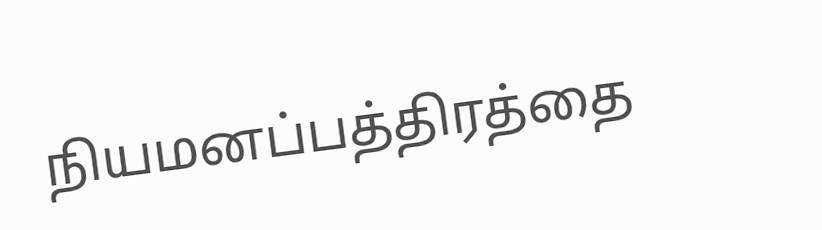நியமனப்பத்திரத்தை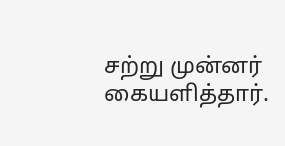சற்று முன்னர் கையளித்தார்.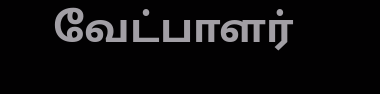வேட்பாளர்